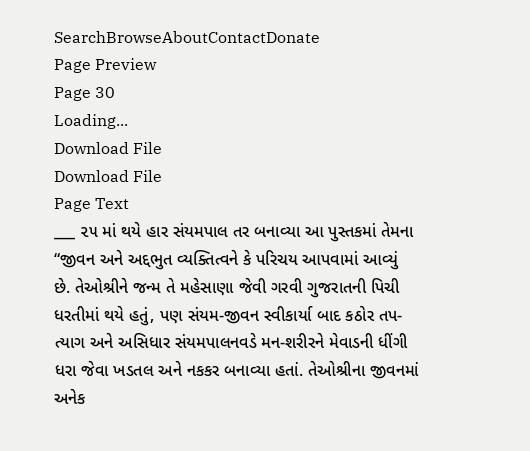SearchBrowseAboutContactDonate
Page Preview
Page 30
Loading...
Download File
Download File
Page Text
___ ૨૫ માં થયે હાર સંયમપાલ તર બનાવ્યા આ પુસ્તકમાં તેમના “જીવન અને અદ્દભુત વ્યક્તિત્વને કે પરિચય આપવામાં આવ્યું છે. તેઓશ્રીને જન્મ તે મહેસાણા જેવી ગરવી ગુજરાતની પિચી ધરતીમાં થયે હતું, પણ સંયમ-જીવન સ્વીકાર્યા બાદ કઠોર તપ-ત્યાગ અને અસિધાર સંયમપાલનવડે મન-શરીરને મેવાડની ધીંગી ધરા જેવા ખડતલ અને નકકર બનાવ્યા હતાં. તેઓશ્રીના જીવનમાં અનેક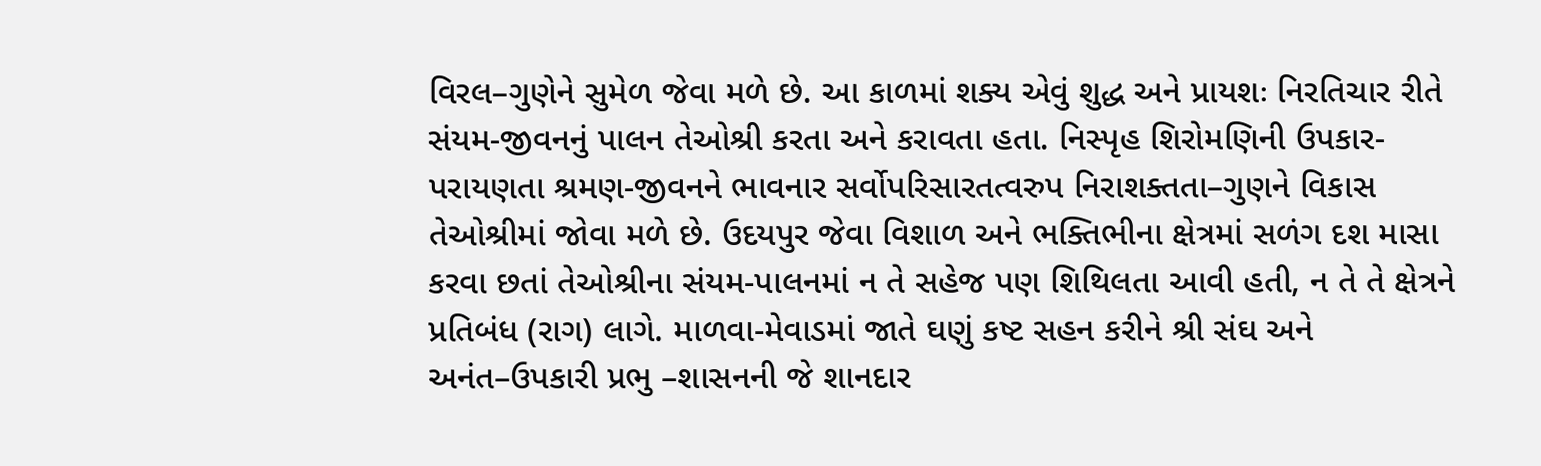વિરલ–ગુણેને સુમેળ જેવા મળે છે. આ કાળમાં શક્ય એવું શુદ્ધ અને પ્રાયશઃ નિરતિચાર રીતે સંયમ-જીવનનું પાલન તેઓશ્રી કરતા અને કરાવતા હતા. નિસ્પૃહ શિરોમણિની ઉપકાર-પરાયણતા શ્રમણ-જીવનને ભાવનાર સર્વોપરિસારતત્વરુપ નિરાશક્તતા–ગુણને વિકાસ તેઓશ્રીમાં જોવા મળે છે. ઉદયપુર જેવા વિશાળ અને ભક્તિભીના ક્ષેત્રમાં સળંગ દશ માસા કરવા છતાં તેઓશ્રીના સંયમ-પાલનમાં ન તે સહેજ પણ શિથિલતા આવી હતી, ન તે તે ક્ષેત્રને પ્રતિબંધ (રાગ) લાગે. માળવા-મેવાડમાં જાતે ઘણું કષ્ટ સહન કરીને શ્રી સંઘ અને અનંત–ઉપકારી પ્રભુ –શાસનની જે શાનદાર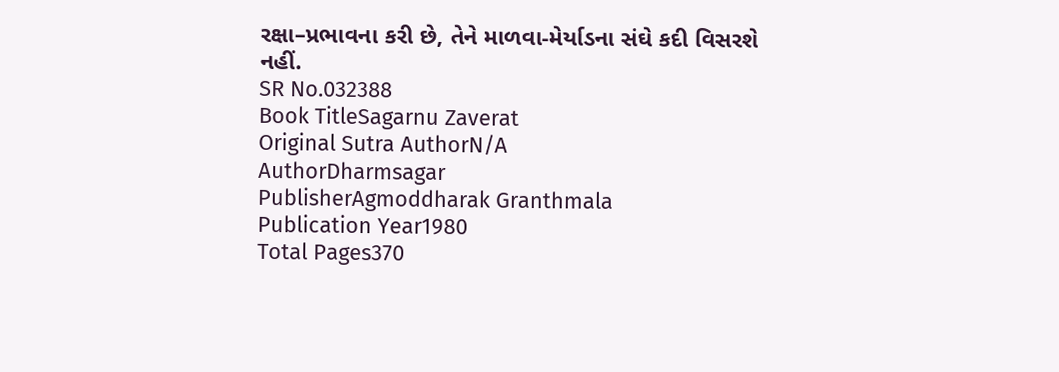રક્ષા–પ્રભાવના કરી છે, તેને માળવા-મેર્યાડના સંઘે કદી વિસરશે નહીં.
SR No.032388
Book TitleSagarnu Zaverat
Original Sutra AuthorN/A
AuthorDharmsagar
PublisherAgmoddharak Granthmala
Publication Year1980
Total Pages370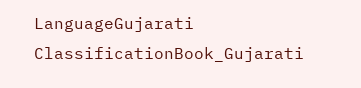LanguageGujarati
ClassificationBook_Gujarati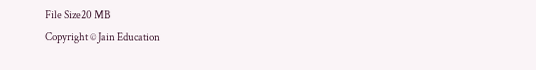File Size20 MB
Copyright © Jain Education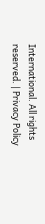International. All rights reserved. | Privacy Policy